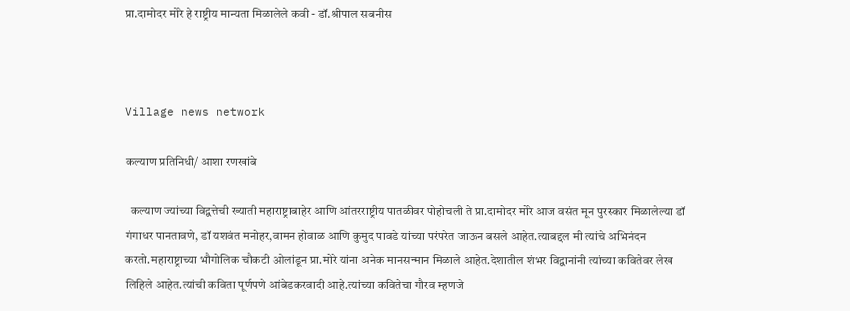प्रा.दामोदर मोरे हे राष्ट्रीय मान्यता मिळालेले कवी - डॉ.श्रीपाल सबनीस



Village news network

कल्याण प्रतिनिधी/ आशा रणखांबे

  कल्याण ज्यांच्या विद्वत्तेची ख्याती महाराष्ट्राबाहेर आणि आंतरराष्ट्रीय पातळीवर पोहोचली ते प्रा.दामोदर मोरे आज वसंत मून पुरस्कार मिळालेल्या डॉ गंगाधर पानतावणे, डॉ यशवंत मनोहर,वामन होवाळ आणि कुमुद पावडे यांच्या परंपरेत जाऊन बसले आहेत.त्याबद्दल मी त्यांचे अभिनंदन करतो.महाराष्ट्राच्या भौगोलिक चौकटी ओलांडून प्रा.मोरे यांना अनेक मानसन्मान मिळाले आहेत.देशातील शंभर विद्वानांनी त्यांच्या कवितेवर लेख लिहिले आहेत.त्यांची कविता पूर्णपणे आंबेडकरवादी आहे.त्यांच्या कवितेचा गौरव म्हणजे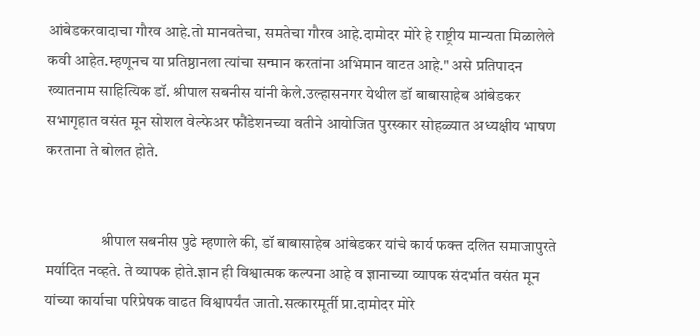आंबेडकरवादाचा गौरव आहे.तो मानवतेचा, समतेचा गौरव आहे.दामोदर मोरे हे राष्ट्रीय मान्यता मिळालेले कवी आहेत.म्हणूनच या प्रतिष्ठानला त्यांचा सन्मान करतांना अभिमान वाटत आहे." असे प्रतिपादन ख्यातनाम साहित्यिक डॉ. श्रीपाल सबनीस यांनी केले.उल्हासनगर येथील डॉ बाबासाहेब आंबेडकर सभागृहात वसंत मून सोशल वेल्फेअर फौंडेशनच्या वतीने आयोजित पुरस्कार सोहळ्यात अध्यक्षीय भाषण करताना ते बोलत होते.


                  श्रीपाल सबनीस पुढे म्हणाले की, डॉ बाबासाहेब आंबेडकर यांचे कार्य फक्त दलित समाजापुरते मर्यादित नव्हते. ते व्यापक होते.ज्ञान ही विश्वात्मक कल्पना आहे व ज्ञानाच्या व्यापक संदर्भात वसंत मून यांच्या कार्याचा परिप्रेषक वाढत विश्वापर्यंत जातो.सत्कारमूर्ती प्रा.दामोदर मोरे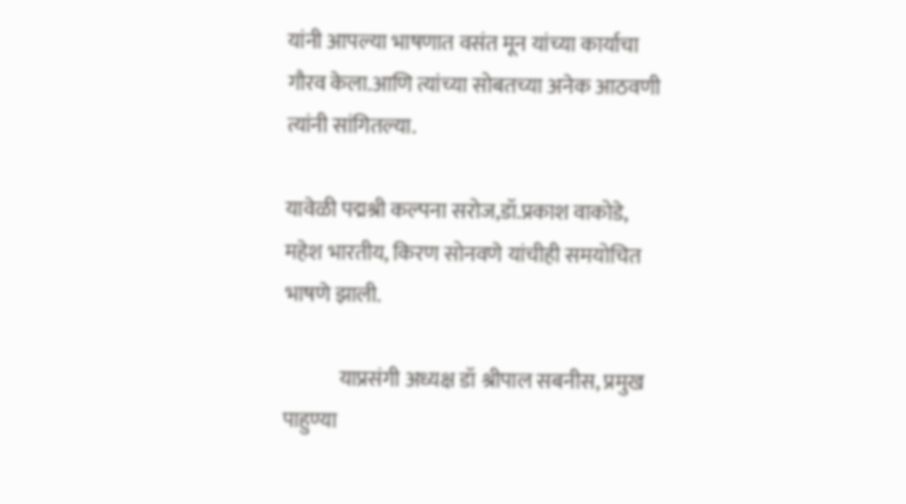यांनी आपल्या भाषणात वसंत मून यांच्या कार्याचा गौरव केला.आणि त्यांच्या सोबतच्या अनेक आठवणी त्यांनी सांगितल्या.

यावेळी पद्मश्री कल्पना सरोज,डॉ.प्रकाश वाकोडे, महेश भारतीय, किरण सोनवणे यांचीही समयोचित भाषणे झाली.

             याप्रसंगी अध्यक्ष डॉ श्रीपाल सबनीस, प्रमुख पाहुण्या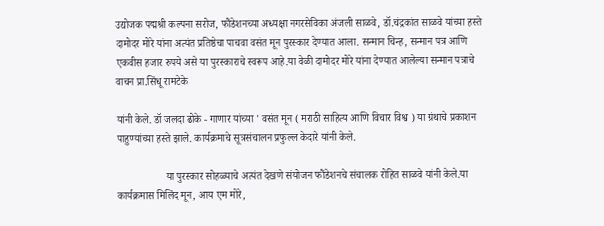उद्योजक पद्मश्री कल्पना सरोज, फौंडेशनच्या अध्यक्षा नगरसेविका अंजली साळवे, डॉ.चंद्रकांत साळवे यांच्या हस्ते दामोदर मोरे यांना अत्यंत प्रतिष्ठेचा पाचवा वसंत मून पुरस्कार देण्यात आला. सन्मान चिन्ह, सन्मान पत्र आणि एकवीस हजार रुपये असे या पुरस्काराचे स्वरूप आहे.या वेळी दामोदर मोरे यांना देण्यात आलेल्या सन्मान पत्राचे वाचन प्रा.सिंधू रामटेके

यांनी केले. डॉ जलदा ढोके - गाणार यांच्या ' वसंत मून ( मराठी साहित्य आणि विचार विश्व ) या ग्रंथाचे प्रकाशन पाहुण्यांच्या हस्ते झाले. कार्यक्रमाचे सूत्रसंचालन प्रफुल्ल केदारे यांनी केले.

                   या पुरस्कार सोहळ्याचे अत्यंत देखणे संयोजन फौंडेशनचे संचालक रोहित साळवे यांनी केले.या कार्यक्रमास मिलिंद मून, आय एम मोरे,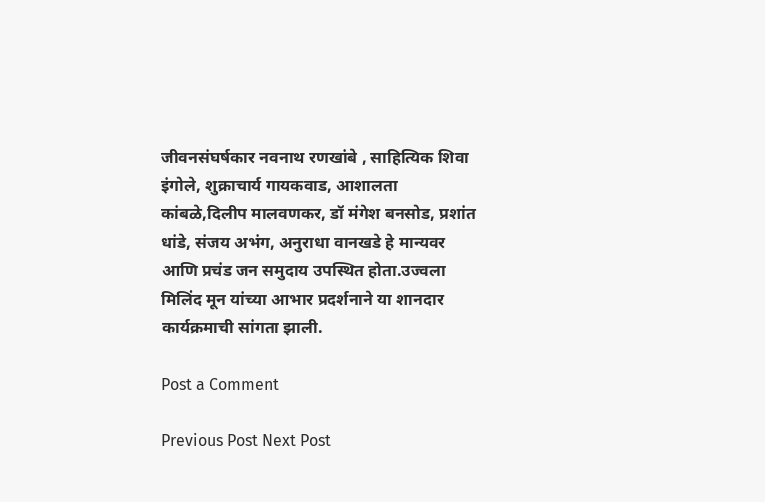जीवनसंघर्षकार नवनाथ रणखांबे , साहित्यिक शिवा इंगोले, शुक्राचार्य गायकवाड, आशालता कांबळे,दिलीप मालवणकर, डॉ मंगेश बनसोड, प्रशांत धांडे, संजय अभंग, अनुराधा वानखडे हे मान्यवर आणि प्रचंड जन समुदाय उपस्थित होता.उज्वला मिलिंद मून यांच्या आभार प्रदर्शनाने या शानदार कार्यक्रमाची सांगता झाली.

Post a Comment

Previous Post Next Post